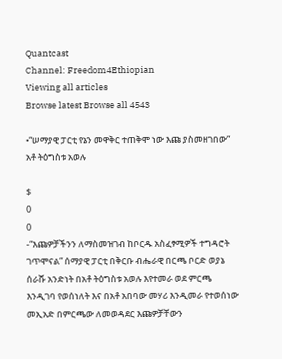Quantcast
Channel: Freedom4Ethiopian
Viewing all articles
Browse latest Browse all 4543

•“ሠማያዊ ፓርቲ የኔን መዋቅር ተጠቅሞ ነው እጩ ያስመዘገበው” አቶ ትዕግስቱ አወሉ

$
0
0
-“እጩዎቻችንን ለማስመዝገብ ከቦርዱ አስፈፃሚዎች ተግዳሮት ገጥሞናል” ሰማያዊ ፓርቲ በቅርቡ ብሔራዊ በርጫ ቦርድ ወያኔ ሰራሹ አንድነት በአቶ ትዕግስቱ አወሉ እየተመራ ወደ ምርጫ እንዲገባ የወሰነለት እና በአቶ አበባው መሃሪ እንዲመራ የተወሰነው መኢአድ በምርጫው ለመወዳደር እጩዎቻቸውን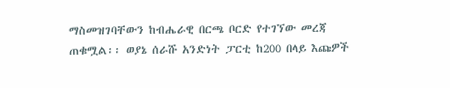ማስመዝገባቸውን ከብሔራዊ በርጫ ቦርድ የተገኘው መረጃ ጠቁሟል፡፡ ወያኔ ሰራሹ አንድነት ፓርቲ ከ200 በላይ እጩዎች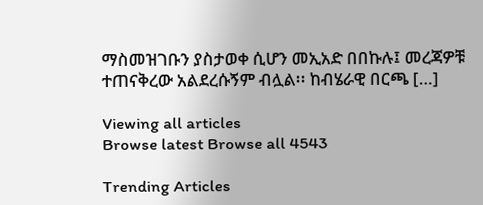ማስመዝገቡን ያስታወቀ ሲሆን መኢአድ በበኩሉ፤ መረጃዎቹ ተጠናቅረው አልደረሱኝም ብሏል፡፡ ከብሄራዊ በርጫ […]

Viewing all articles
Browse latest Browse all 4543

Trending Articles